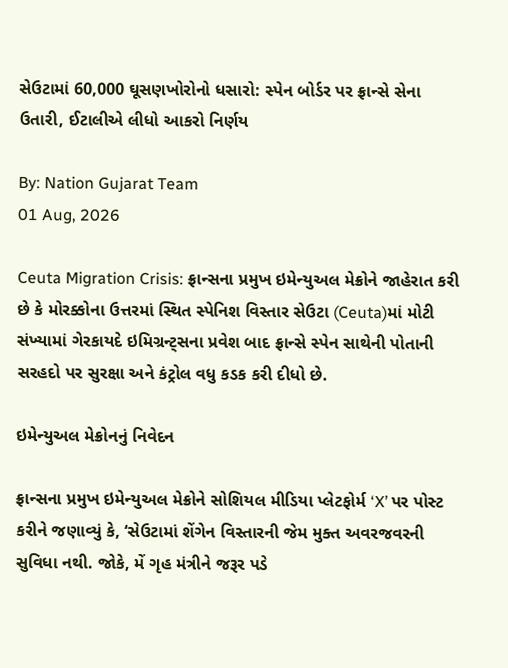સેઉટામાં 60,000 ઘૂસણખોરોનો ધસારો: સ્પેન બોર્ડર પર ફ્રાન્સે સેના ઉતારી, ઈટાલીએ લીધો આકરો નિર્ણય

By: Nation Gujarat Team
01 Aug, 2026

Ceuta Migration Crisis: ફ્રાન્સના પ્રમુખ ઇમેન્યુઅલ મેક્રોને જાહેરાત કરી છે કે મોરક્કોના ઉત્તરમાં સ્થિત સ્પેનિશ વિસ્તાર સેઉટા (Ceuta)માં મોટી સંખ્યામાં ગેરકાયદે ઇમિગ્રન્ટ્સના પ્રવેશ બાદ ફ્રાન્સે સ્પેન સાથેની પોતાની સરહદો પર સુરક્ષા અને કંટ્રોલ વધુ કડક કરી દીધો છે.

ઇમેન્યુઅલ મેક્રોનનું નિવેદન

ફ્રાન્સના પ્રમુખ ઇમેન્યુઅલ મેક્રોને સોશિયલ મીડિયા પ્લેટફોર્મ ‘X’ પર પોસ્ટ કરીને જણાવ્યું કે, ‘સેઉટામાં શેંગેન વિસ્તારની જેમ મુક્ત અવરજવરની સુવિધા નથી. જોકે, મેં ગૃહ મંત્રીને જરૂર પડે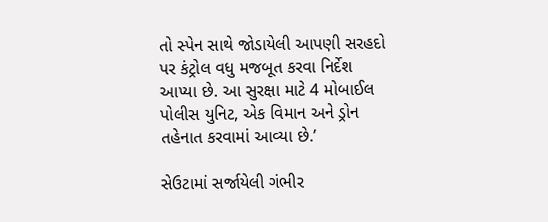તો સ્પેન સાથે જોડાયેલી આપણી સરહદો પર કંટ્રોલ વધુ મજબૂત કરવા નિર્દેશ આપ્યા છે. આ સુરક્ષા માટે 4 મોબાઈલ પોલીસ યુનિટ, એક વિમાન અને ડ્રોન તહેનાત કરવામાં આવ્યા છે.’

સેઉટામાં સર્જાયેલી ગંભીર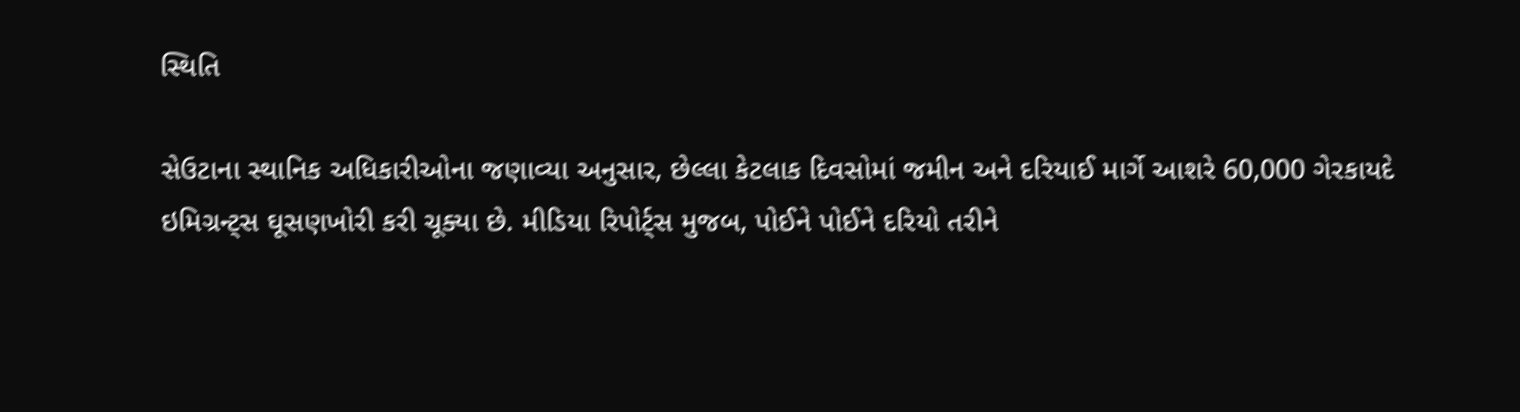સ્થિતિ

સેઉટાના સ્થાનિક અધિકારીઓના જણાવ્યા અનુસાર, છેલ્લા કેટલાક દિવસોમાં જમીન અને દરિયાઈ માર્ગે આશરે 60,000 ગેરકાયદે ઇમિગ્રન્ટ્સ ઘૂસણખોરી કરી ચૂક્યા છે. મીડિયા રિપોર્ટ્સ મુજબ, પોઈને પોઈને દરિયો તરીને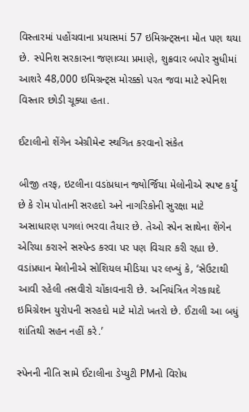વિસ્તારમાં પહોંચવાના પ્રયાસમાં 57 ઇમિગ્રન્ટ્સના મોત પણ થયા છે. સ્પેનિશ સરકારના જણાવ્યા પ્રમાણે, શુક્રવાર બપોર સુધીમાં આશરે 48,000 ઇમિગ્રન્ટ્સ મોરક્કો પરત જવા માટે સ્પેનિશ વિસ્તાર છોડી ચૂક્યા હતા.

ઈટાલીનો શેંગેન એગ્રીમેન્ટ સ્થગિત કરવાનો સંકેત

બીજી તરફ, ઇટલીના વડાંપ્રધાન જ્યોર્જિયા મેલોનીએ સ્પષ્ટ કર્યું છે કે રોમ પોતાની સરહદો અને નાગરિકોની સુરક્ષા માટે અસાધારણ પગલાં ભરવા તૈયાર છે. તેઓ સ્પેન સાથેના શેંગેન એરિયા કરારને સસ્પેન્ડ કરવા પર પણ વિચાર કરી રહ્યા છે. વડાંપ્રધાન મેલોનીએ સોશિયલ મીડિયા પર લખ્યું કે, ‘સેઉટાથી આવી રહેલી તસવીરો ચોંકાવનારી છે. અનિયંત્રિત ગેરકાયદે ઇમિગ્રેશન યુરોપની સરહદો માટે મોટો ખતરો છે. ઈટાલી આ બધું શાંતિથી સહન નહીં કરે.’

સ્પેનની નીતિ સામે ઈટાલીના ડેપ્યુટી PMનો વિરોધ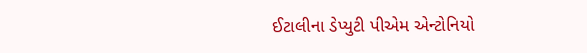ઈટાલીના ડેપ્યુટી પીએમ એન્ટોનિયો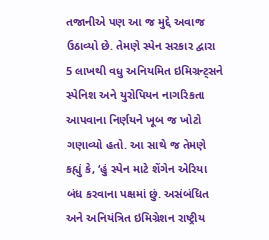તજાનીએ પણ આ જ મુદ્દે અવાજ ઉઠાવ્યો છે. તેમણે સ્પેન સરકાર દ્વારા 5 લાખથી વધુ અનિયમિત ઇમિગ્રન્ટ્સને સ્પેનિશ અને યુરોપિયન નાગરિકતા આપવાના નિર્ણયને ખૂબ જ ખોટો ગણાવ્યો હતો. આ સાથે જ તેમણે કહ્યું કે, ‘હું સ્પેન માટે શેંગેન એરિયા બંધ કરવાના પક્ષમાં છું. અસંબંધિત અને અનિયંત્રિત ઇમિગ્રેશન રાષ્ટ્રીય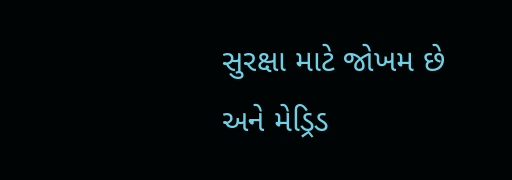સુરક્ષા માટે જોખમ છે અને મેડ્રિડ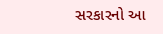સરકારનો આ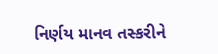નિર્ણય માનવ તસ્કરીને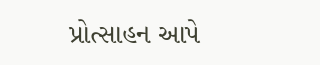પ્રોત્સાહન આપે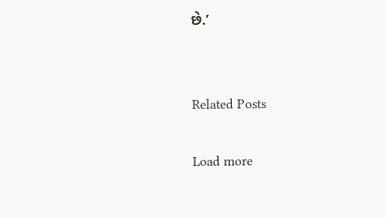છે.’


Related Posts

Load more